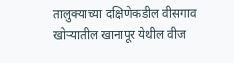तालुक्याच्या दक्षिणेकडील वीसगाव खोऱ्यातील खानापूर येथील वीज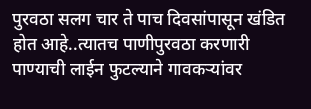पुरवठा सलग चार ते पाच दिवसांपासून खंडित होत आहे..त्यातच पाणीपुरवठा करणारी पाण्याची लाईन फुटल्याने गावकऱ्यांवर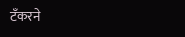टॅंकरने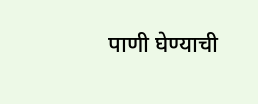पाणी घेण्याची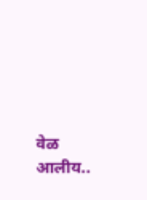वेळ आलीय..